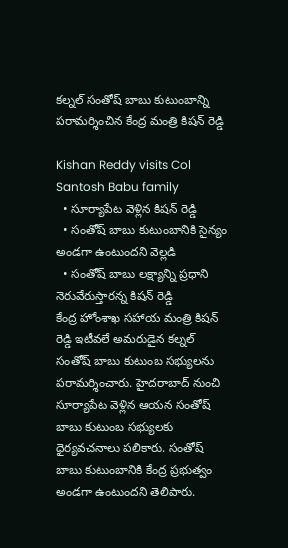కల్నల్ సంతోష్ బాబు కుటుంబాన్ని పరామర్శించిన కేంద్ర మంత్రి కిషన్ రెడ్డి

Kishan Reddy visits Col Santosh Babu family
  • సూర్యాపేట వెళ్లిన కిషన్ రెడ్డి
  • సంతోష్ బాబు కుటుంబానికి సైన్యం అండగా ఉంటుందని వెల్లడి
  • సంతోష్ బాబు లక్ష్యాన్ని ప్రధాని నెరువేరుస్తారన్న కిషన్ రెడ్డి
కేంద్ర హోంశాఖ సహాయ మంత్రి కిషన్ రెడ్డి ఇటీవలే అమరుడైన కల్నల్ సంతోష్ బాబు కుటుంబ సభ్యులను పరామర్శించారు. హైదరాబాద్ నుంచి సూర్యాపేట వెళ్లిన ఆయన సంతోష్ బాబు కుటుంబ సభ్యులకు ధైర్యవచనాలు పలికారు. సంతోష్ బాబు కుటుంబానికి కేంద్ర ప్రభుత్వం అండగా ఉంటుందని తెలిపారు.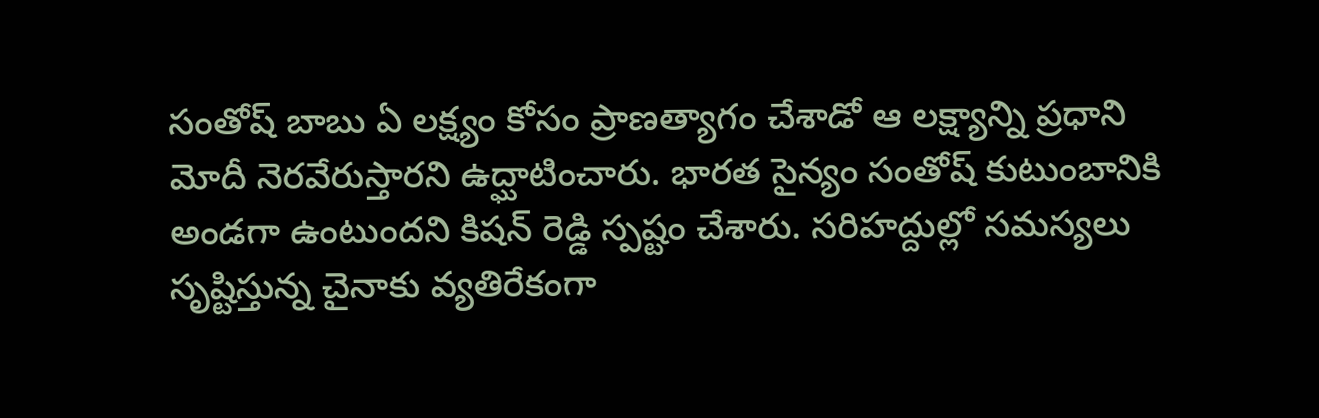సంతోష్ బాబు ఏ లక్ష్యం కోసం ప్రాణత్యాగం చేశాడో ఆ లక్ష్యాన్ని ప్రధాని మోదీ నెరవేరుస్తారని ఉద్ఘాటించారు. భారత సైన్యం సంతోష్ కుటుంబానికి అండగా ఉంటుందని కిషన్ రెడ్డి స్పష్టం చేశారు. సరిహద్దుల్లో సమస్యలు సృష్టిస్తున్న చైనాకు వ్యతిరేకంగా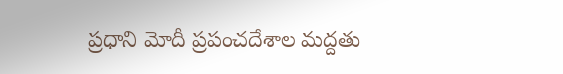ప్రధాని మోదీ ప్రపంచదేశాల మద్దతు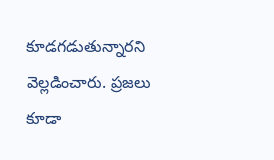కూడగడుతున్నారని వెల్లడించారు. ప్రజలు కూడా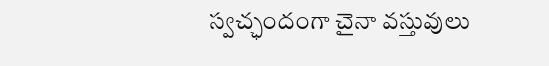స్వచ్ఛందంగా చైనా వస్తువులు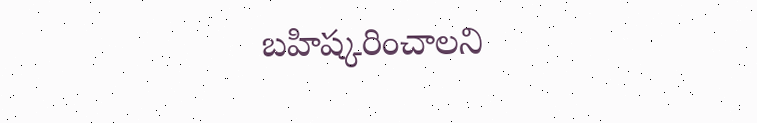బహిష్కరించాలని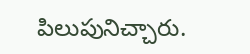పిలుపునిచ్చారు.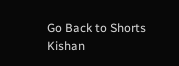Go Back to Shorts
Kishan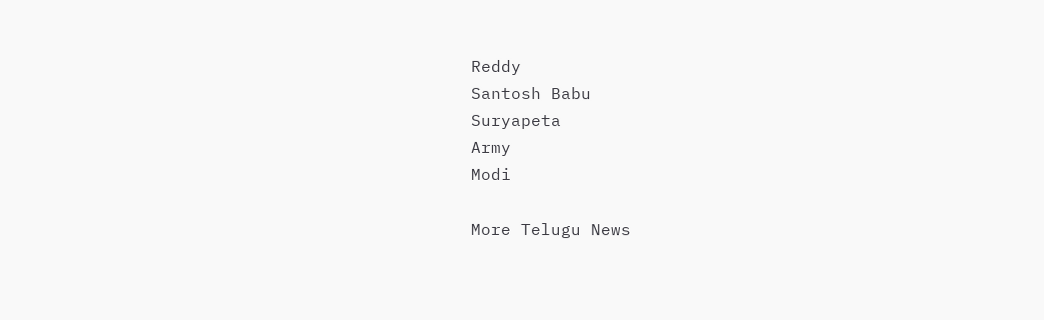Reddy
Santosh Babu
Suryapeta
Army
Modi

More Telugu News